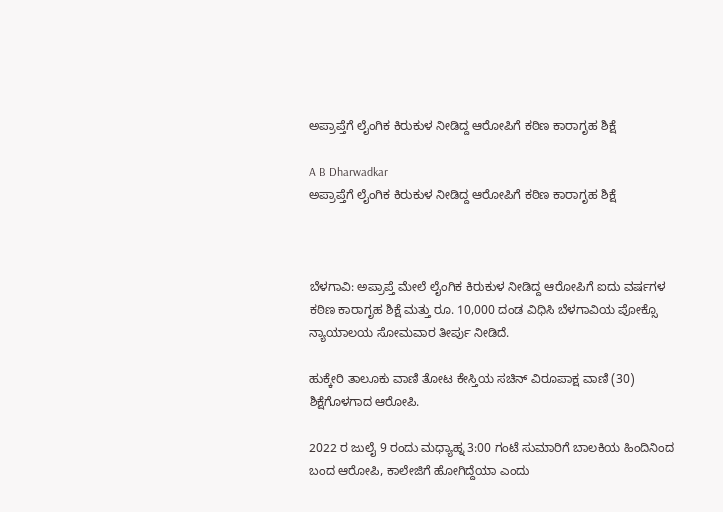ಅಪ್ರಾಪ್ತೆಗೆ ಲೈಂಗಿಕ ಕಿರುಕುಳ ನೀಡಿದ್ದ ಆರೋಪಿಗೆ ಕಠಿಣ ಕಾರಾಗೃಹ ಶಿಕ್ಷೆ

A B Dharwadkar
ಅಪ್ರಾಪ್ತೆಗೆ ಲೈಂಗಿಕ ಕಿರುಕುಳ ನೀಡಿದ್ದ ಆರೋಪಿಗೆ ಕಠಿಣ ಕಾರಾಗೃಹ ಶಿಕ್ಷೆ



ಬೆಳಗಾವಿ: ಅಪ್ರಾಪ್ತೆ ಮೇಲೆ ಲೈಂಗಿಕ ಕಿರುಕುಳ ನೀಡಿದ್ದ ಆರೋಪಿಗೆ ಐದು ವರ್ಷಗಳ ಕಠಿಣ ಕಾರಾಗೃಹ ಶಿಕ್ಷೆ ಮತ್ತು ರೂ. 10,000 ದಂಡ ವಿಧಿಸಿ ಬೆಳಗಾವಿಯ ಪೋಕ್ಸೊ ನ್ಯಾಯಾಲಯ ಸೋಮವಾರ ತೀರ್ಪು ನೀಡಿದೆ.

ಹುಕ್ಕೇರಿ ತಾಲೂಕು ವಾಣಿ ತೋಟ ಕೇಸ್ತಿಯ ಸಚಿನ್ ವಿರೂಪಾಕ್ಷ ವಾಣಿ (30) ಶಿಕ್ಷೆಗೊಳಗಾದ ಆರೋಪಿ.

2022 ರ ಜುಲೈ 9 ರಂದು ಮಧ್ಯಾಹ್ನ 3:00 ಗಂಟೆ ಸುಮಾರಿಗೆ ಬಾಲಕಿಯ ಹಿಂದಿನಿಂದ ಬಂದ ಆರೋಪಿ, ಕಾಲೇಜಿಗೆ ಹೋಗಿದ್ದೆಯಾ ಎಂದು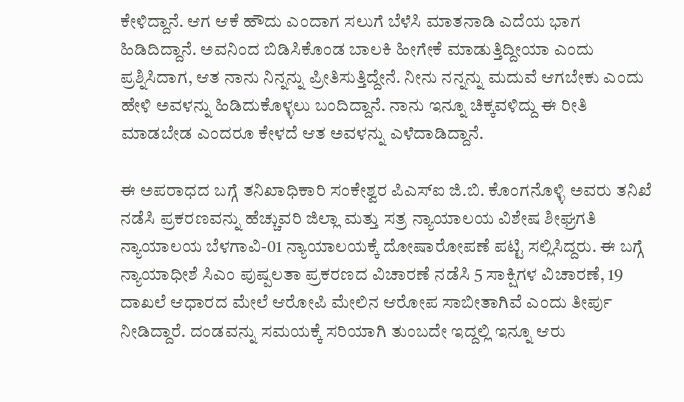ಕೇಳಿದ್ದಾನೆ. ಆಗ ಆಕೆ ಹೌದು ಎಂದಾಗ ಸಲುಗೆ ಬೆಳೆಸಿ ಮಾತನಾಡಿ ಎದೆಯ ಭಾಗ ಹಿಡಿದಿದ್ದಾನೆ. ಅವನಿಂದ ಬಿಡಿಸಿಕೊಂಡ ಬಾಲಕಿ ಹೀಗೇಕೆ ಮಾಡುತ್ತಿದ್ದೀಯಾ ಎಂದು ಪ್ರಶ್ನಿಸಿದಾಗ, ಆತ ನಾನು ನಿನ್ನನ್ನು ಪ್ರೀತಿಸುತ್ತಿದ್ದೇನೆ. ನೀನು ನನ್ನನ್ನು ಮದುವೆ ಆಗಬೇಕು ಎಂದು ಹೇಳಿ ಅವಳನ್ನು ಹಿಡಿದುಕೊಳ್ಳಲು ಬಂದಿದ್ದಾನೆ. ನಾನು ಇನ್ನೂ ಚಿಕ್ಕವಳಿದ್ದು ಈ ರೀತಿ ಮಾಡಬೇಡ ಎಂದರೂ ಕೇಳದೆ ಆತ ಅವಳನ್ನು ಎಳೆದಾಡಿದ್ದಾನೆ.

ಈ ಅಪರಾಧದ ಬಗ್ಗೆ ತನಿಖಾಧಿಕಾರಿ ಸಂಕೇಶ್ವರ ಪಿಎಸ್ಐ ಜಿ.ಬಿ. ಕೊಂಗನೊಳ್ಳಿ ಅವರು ತನಿಖೆ ನಡೆಸಿ ಪ್ರಕರಣವನ್ನು ಹೆಚ್ಚುವರಿ ಜಿಲ್ಲಾ ಮತ್ತು ಸತ್ರ ನ್ಯಾಯಾಲಯ ವಿಶೇಷ ಶೀಘ್ರಗತಿ ನ್ಯಾಯಾಲಯ ಬೆಳಗಾವಿ-01 ನ್ಯಾಯಾಲಯಕ್ಕೆ ದೋಷಾರೋಪಣೆ ಪಟ್ಟಿ ಸಲ್ಲಿಸಿದ್ದರು. ಈ ಬಗ್ಗೆ ನ್ಯಾಯಾಧೀಶೆ ಸಿಎಂ ಪುಷ್ಪಲತಾ ಪ್ರಕರಣದ ವಿಚಾರಣೆ ನಡೆಸಿ 5 ಸಾಕ್ಷಿಗಳ ವಿಚಾರಣೆ, 19 ದಾಖಲೆ ಆಧಾರದ ಮೇಲೆ ಆರೋಪಿ ಮೇಲಿನ ಆರೋಪ ಸಾಬೀತಾಗಿವೆ ಎಂದು ತೀರ್ಪು ನೀಡಿದ್ದಾರೆ. ದಂಡವನ್ನು ಸಮಯಕ್ಕೆ ಸರಿಯಾಗಿ ತುಂಬದೇ ಇದ್ದಲ್ಲಿ ಇನ್ನೂ ಆರು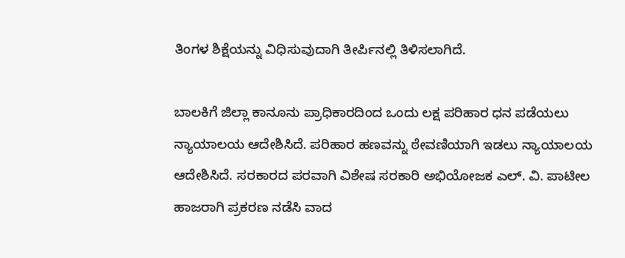ತಿಂಗಳ ಶಿಕ್ಷೆಯನ್ನು ವಿಧಿಸುವುದಾಗಿ ತೀರ್ಪಿನಲ್ಲಿ ತಿಳಿಸಲಾಗಿದೆ.

ಬಾಲಕಿಗೆ ಜಿಲ್ಲಾ ಕಾನೂನು ಪ್ರಾಧಿಕಾರದಿಂದ ಒಂದು ಲಕ್ಷ ಪರಿಹಾರ ಧನ ಪಡೆಯಲು ನ್ಯಾಯಾಲಯ ಆದೇಶಿಸಿದೆ. ಪರಿಹಾರ ಹಣವನ್ನು ಠೇವಣಿಯಾಗಿ ಇಡಲು ನ್ಯಾಯಾಲಯ ಆದೇಶಿಸಿದೆ. ಸರಕಾರದ ಪರವಾಗಿ ವಿಶೇಷ ಸರಕಾರಿ ಅಭಿಯೋಜಕ ಎಲ್. ವಿ. ಪಾಟೀಲ ಹಾಜರಾಗಿ ಪ್ರಕರಣ ನಡೆಸಿ ವಾದ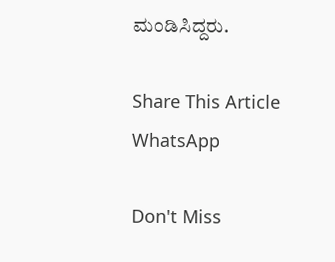ಮಂಡಿಸಿದ್ದರು.

Share This Article
WhatsApp

Don't Miss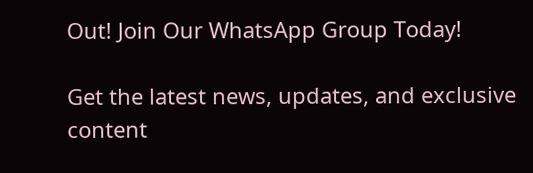Out! Join Our WhatsApp Group Today!

Get the latest news, updates, and exclusive content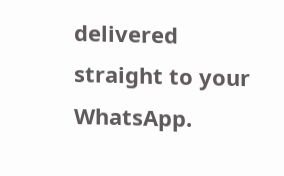delivered straight to your WhatsApp.